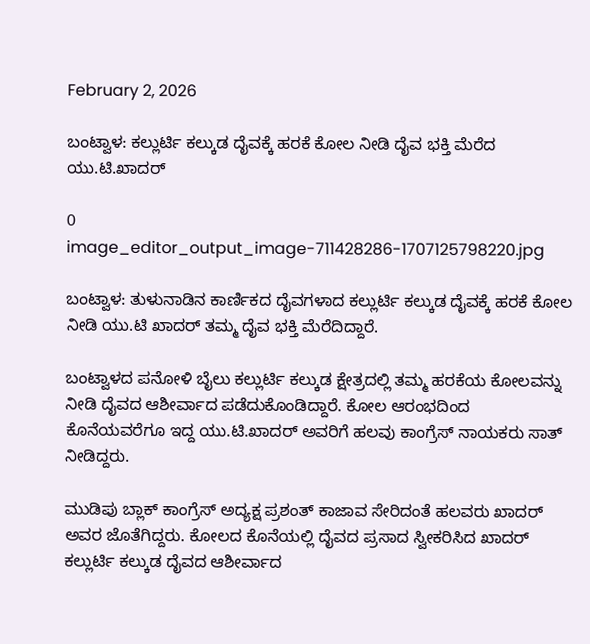February 2, 2026

ಬಂಟ್ವಾಳ: ಕಲ್ಲುರ್ಟಿ ಕಲ್ಕುಡ ದೈವಕ್ಕೆ ಹರಕೆ ಕೋಲ ನೀಡಿ ದೈವ ಭಕ್ತಿ ಮೆರೆದ ಯು.ಟಿ.ಖಾದರ್

0
image_editor_output_image-711428286-1707125798220.jpg

ಬಂಟ್ವಾಳ: ತುಳುನಾಡಿನ ಕಾರ್ಣಿಕದ ದೈವಗಳಾದ ಕಲ್ಲುರ್ಟಿ ಕಲ್ಕುಡ ದೈವಕ್ಕೆ ಹರಕೆ ಕೋಲ ನೀಡಿ ಯು.ಟಿ ಖಾದರ್ ತಮ್ಮ ದೈವ ಭಕ್ತಿ ಮೆರೆದಿದ್ದಾರೆ.

ಬಂಟ್ವಾಳದ ಪನೋಳಿ ಬೈಲು ಕಲ್ಲುರ್ಟಿ ಕಲ್ಕುಡ ಕ್ಷೇತ್ರದಲ್ಲಿ ತಮ್ಮ ಹರಕೆಯ ಕೋಲವನ್ನು ನೀಡಿ ದೈವದ ಆಶೀರ್ವಾದ ಪಡೆದುಕೊಂಡಿದ್ದಾರೆ. ಕೋಲ ಆರಂಭದಿಂದ ಕೊನೆಯವರೆಗೂ ಇದ್ದ ಯು.ಟಿ.ಖಾದರ್ ಅವರಿಗೆ ಹಲವು ಕಾಂಗ್ರೆಸ್ ನಾಯಕರು ಸಾತ್ ನೀಡಿದ್ದರು.

ಮುಡಿಪು ಬ್ಲಾಕ್ ಕಾಂಗ್ರೆಸ್ ಅದ್ಯಕ್ಷ ಪ್ರಶಂತ್ ಕಾಜಾವ ಸೇರಿದಂತೆ ಹಲವರು ಖಾದರ್ ಅವರ ಜೊತೆಗಿದ್ದರು. ಕೋಲದ ಕೊನೆಯಲ್ಲಿ ದೈವದ ಪ್ರಸಾದ ಸ್ವೀಕರಿಸಿದ ಖಾದರ್‌ ಕಲ್ಲುರ್ಟಿ ಕಲ್ಕುಡ ದೈವದ ಆಶೀರ್ವಾದ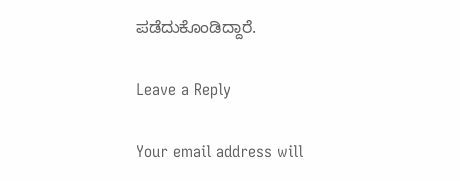ಪಡೆದುಕೊಂಡಿದ್ದಾರೆ.

Leave a Reply

Your email address will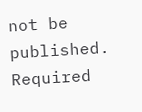not be published. Required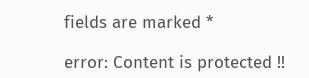fields are marked *

error: Content is protected !!